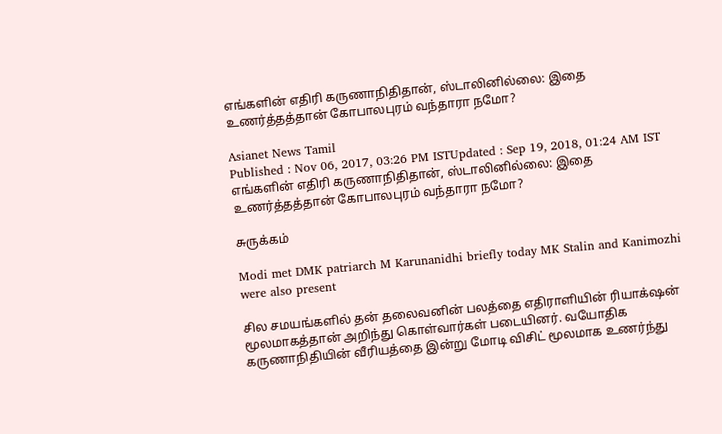எங்களின் எதிரி கருணாநிதிதான், ஸ்டாலினில்லை: இதை உணர்த்தத்தான் கோபாலபுரம் வந்தாரா நமோ?

Asianet News Tamil
Published : Nov 06, 2017, 03:26 PM ISTUpdated : Sep 19, 2018, 01:24 AM IST
எங்களின் எதிரி கருணாநிதிதான், ஸ்டாலினில்லை: இதை உணர்த்தத்தான் கோபாலபுரம் வந்தாரா நமோ?

சுருக்கம்

Modi met DMK patriarch M Karunanidhi briefly today MK Stalin and Kanimozhi were also present

சில சமயங்களில் தன் தலைவனின் பலத்தை எதிராளியின் ரியாக்‌ஷன் மூலமாகத்தான் அறிந்து கொள்வார்கள் படையினர். வயோதிக கருணாநிதியின் வீரியத்தை இன்று மோடி விசிட் மூலமாக உணர்ந்து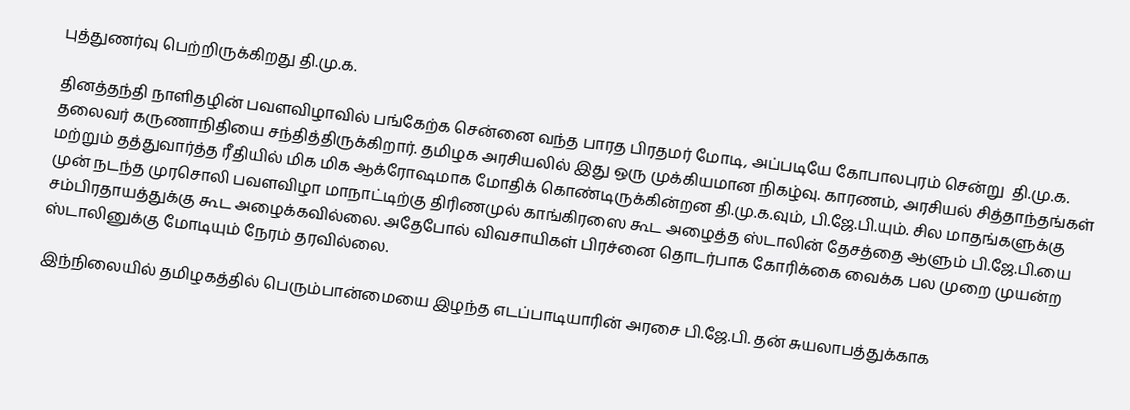புத்துணர்வு பெற்றிருக்கிறது தி.மு.க.

தினத்தந்தி நாளிதழின் பவளவிழாவில் பங்கேற்க சென்னை வந்த பாரத பிரதமர் மோடி, அப்படியே கோபாலபுரம் சென்று  தி.மு.க. தலைவர் கருணாநிதியை சந்தித்திருக்கிறார். தமிழக அரசியலில் இது ஒரு முக்கியமான நிகழ்வு. காரணம், அரசியல் சித்தாந்தங்கள் மற்றும் தத்துவார்த்த ரீதியில் மிக மிக ஆக்ரோஷமாக மோதிக் கொண்டிருக்கின்றன தி.மு.க.வும், பி.ஜே.பி.யும். சில மாதங்களுக்கு முன் நடந்த முரசொலி பவளவிழா மாநாட்டிற்கு திரிணமுல் காங்கிரஸை கூட அழைத்த ஸ்டாலின் தேசத்தை ஆளும் பி.ஜே.பி.யை சம்பிரதாயத்துக்கு கூட அழைக்கவில்லை. அதேபோல் விவசாயிகள் பிரச்னை தொடர்பாக கோரிக்கை வைக்க பல முறை முயன்ற ஸ்டாலினுக்கு மோடியும் நேரம் தரவில்லை.

இந்நிலையில் தமிழகத்தில் பெரும்பான்மையை இழந்த எடப்பாடியாரின் அரசை பி.ஜே.பி. தன் சுயலாபத்துக்காக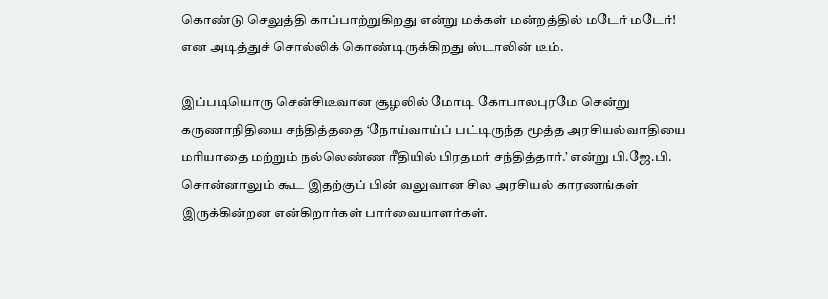கொண்டு செலுத்தி காப்பாற்றுகிறது என்று மக்கள் மன்றத்தில் மடேர் மடேர்! என அடித்துச் சொல்லிக் கொண்டிருக்கிறது ஸ்டாலின் டீம்.

இப்படியொரு சென்சிடீவான சூழலில் மோடி கோபாலபுரமே சென்று கருணாநிதியை சந்தித்ததை ‘நோய்வாய்ப் பட்டிருந்த மூத்த அரசியல்வாதியை மரியாதை மற்றும் நல்லெண்ண ரீதியில் பிரதமர் சந்தித்தார்.’ என்று பி.ஜே.பி. சொன்னாலும் கூட இதற்குப் பின் வலுவான சில அரசியல் காரணங்கள் இருக்கின்றன என்கிறார்கள் பார்வையாளர்கள்.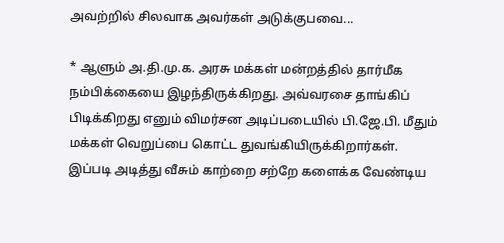அவற்றில் சிலவாக அவர்கள் அடுக்குபவை...

* ஆளும் அ.தி.மு.க. அரசு மக்கள் மன்றத்தில் தார்மீக நம்பிக்கையை இழந்திருக்கிறது. அவ்வரசை தாங்கிப் பிடிக்கிறது எனும் விமர்சன அடிப்படையில் பி.ஜே.பி. மீதும் மக்கள் வெறுப்பை கொட்ட துவங்கியிருக்கிறார்கள். இப்படி அடித்து வீசும் காற்றை சற்றே களைக்க வேண்டிய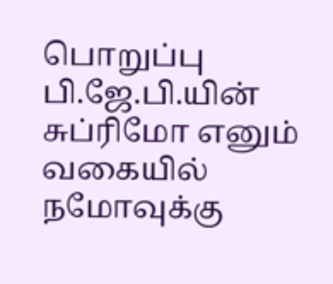பொறுப்பு பி.ஜே.பி.யின் சுப்ரிமோ எனும் வகையில் நமோவுக்கு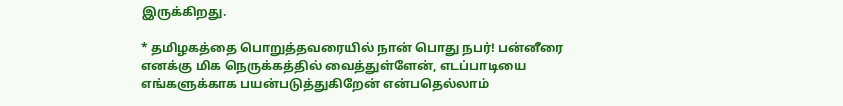இருக்கிறது.

* தமிழகத்தை பொறுத்தவரையில் நான் பொது நபர்! பன்னீரை எனக்கு மிக நெருக்கத்தில் வைத்துள்ளேன், எடப்பாடியை எங்களுக்காக பயன்படுத்துகிறேன் என்பதெல்லாம்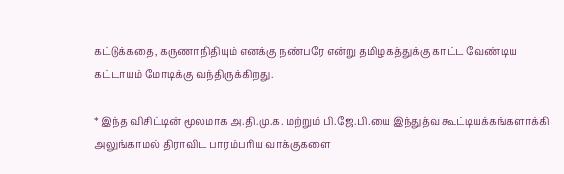கட்டுக்கதை, கருணாநிதியும் எனக்கு நண்பரே என்று தமிழகத்துக்கு காட்ட வேண்டிய கட்டாயம் மோடிக்கு வந்திருக்கிறது.

* இந்த விசிட்டின் மூலமாக அ.தி.மு.க. மற்றும் பி.ஜே.பி.யை இந்துத்வ கூட்டியக்கங்களாக்கி அலுங்காமல் திராவிட பாரம்பரிய வாக்குகளை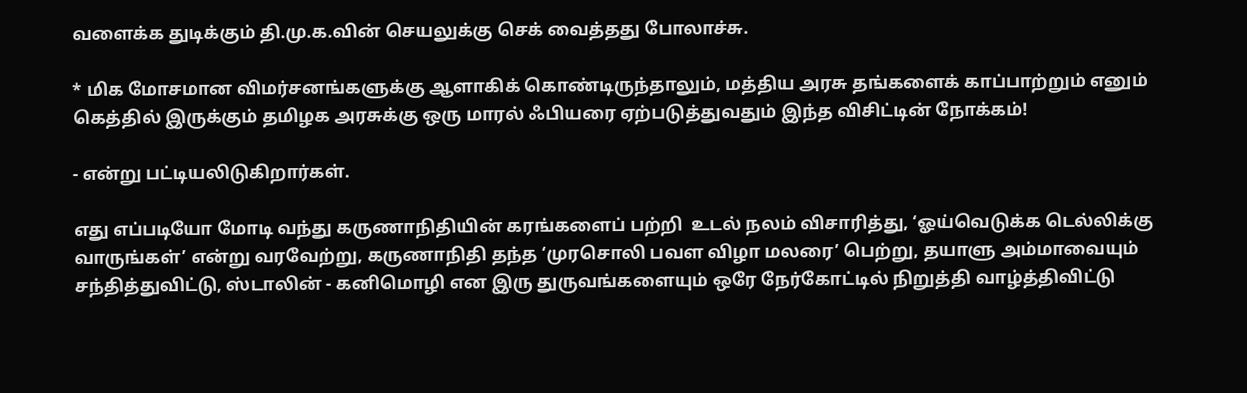வளைக்க துடிக்கும் தி.மு.க.வின் செயலுக்கு செக் வைத்தது போலாச்சு.

* மிக மோசமான விமர்சனங்களுக்கு ஆளாகிக் கொண்டிருந்தாலும், மத்திய அரசு தங்களைக் காப்பாற்றும் எனும் கெத்தில் இருக்கும் தமிழக அரசுக்கு ஒரு மாரல் ஃபியரை ஏற்படுத்துவதும் இந்த விசிட்டின் நோக்கம்!

- என்று பட்டியலிடுகிறார்கள்.

எது எப்படியோ மோடி வந்து கருணாநிதியின் கரங்களைப் பற்றி  உடல் நலம் விசாரித்து, ‘ஓய்வெடுக்க டெல்லிக்கு வாருங்கள்’ என்று வரவேற்று, கருணாநிதி தந்த ‘முரசொலி பவள விழா மலரை’ பெற்று, தயாளு அம்மாவையும் சந்தித்துவிட்டு, ஸ்டாலின் - கனிமொழி என இரு துருவங்களையும் ஒரே நேர்கோட்டில் நிறுத்தி வாழ்த்திவிட்டு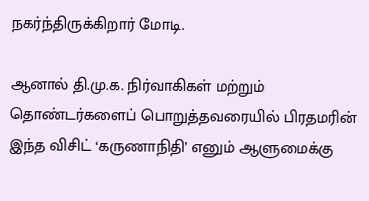நகர்ந்திருக்கிறார் மோடி.

ஆனால் தி.மு.க. நிர்வாகிகள் மற்றும் தொண்டர்களைப் பொறுத்தவரையில் பிரதமரின் இந்த விசிட் ‘கருணாநிதி’ எனும் ஆளுமைக்கு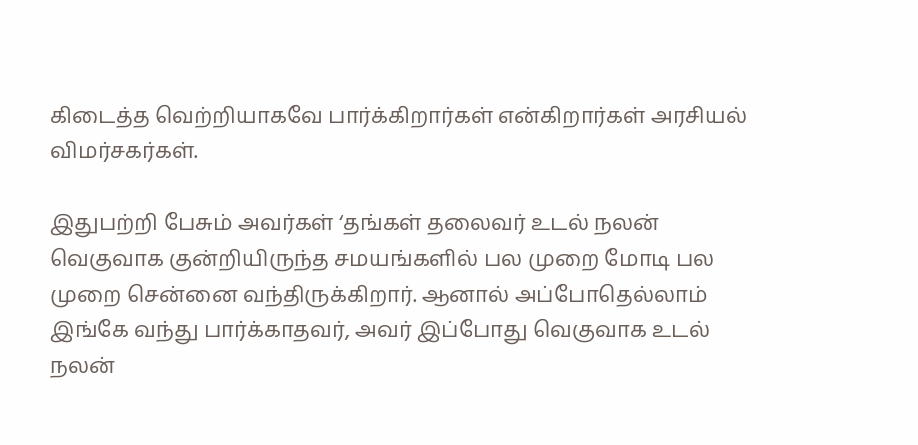கிடைத்த வெற்றியாகவே பார்க்கிறார்கள் என்கிறார்கள் அரசியல் விமர்சகர்கள்.

இதுபற்றி பேசும் அவர்கள் ‘தங்கள் தலைவர் உடல் நலன் வெகுவாக குன்றியிருந்த சமயங்களில் பல முறை மோடி பல முறை சென்னை வந்திருக்கிறார். ஆனால் அப்போதெல்லாம் இங்கே வந்து பார்க்காதவர், அவர் இப்போது வெகுவாக உடல் நலன்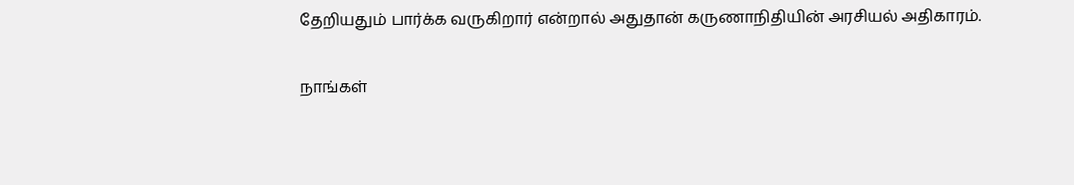தேறியதும் பார்க்க வருகிறார் என்றால் அதுதான் கருணாநிதியின் அரசியல் அதிகாரம்.

நாங்கள்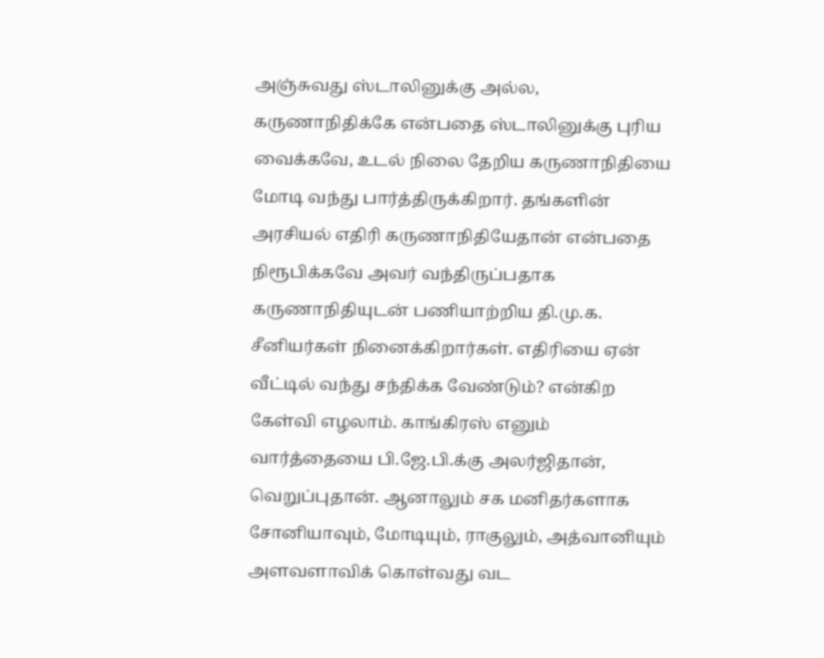அஞ்சுவது ஸ்டாலினுக்கு அல்ல, கருணாநிதிக்கே என்பதை ஸ்டாலினுக்கு புரிய வைக்கவே, உடல் நிலை தேறிய கருணாநிதியை மோடி வந்து பார்த்திருக்கிறார். தங்களின் அரசியல் எதிரி கருணாநிதியேதான் என்பதை நிரூபிக்கவே அவர் வந்திருப்பதாக கருணாநிதியுடன் பணியாற்றிய தி.மு.க. சீனியர்கள் நினைக்கிறார்கள். எதிரியை ஏன் வீட்டில் வந்து சந்திக்க வேண்டும்? என்கிற கேள்வி எழலாம். காங்கிரஸ் எனும் வார்த்தையை பி.ஜே.பி.க்கு அலர்ஜிதான், வெறுப்புதான். ஆனாலும் சக மனிதர்களாக சோனியாவும், மோடியும், ராகுலும், அத்வானியும் அளவளாவிக் கொள்வது வட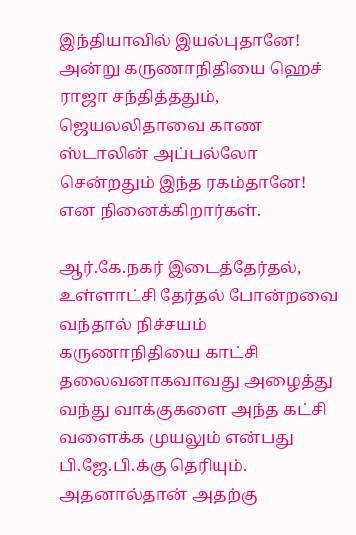இந்தியாவில் இயல்புதானே! அன்று கருணாநிதியை ஹெச் ராஜா சந்தித்ததும், ஜெயலலிதாவை காண ஸ்டாலின் அப்பல்லோ சென்றதும் இந்த ரகம்தானே! என நினைக்கிறார்கள்.

ஆர்.கே.நகர் இடைத்தேர்தல், உள்ளாட்சி தேர்தல் போன்றவை வந்தால் நிச்சயம் கருணாநிதியை காட்சி தலைவனாகவாவது அழைத்து வந்து வாக்குகளை அந்த கட்சி வளைக்க முயலும் என்பது பி.ஜே.பி.க்கு தெரியும். அதனால்தான் அதற்கு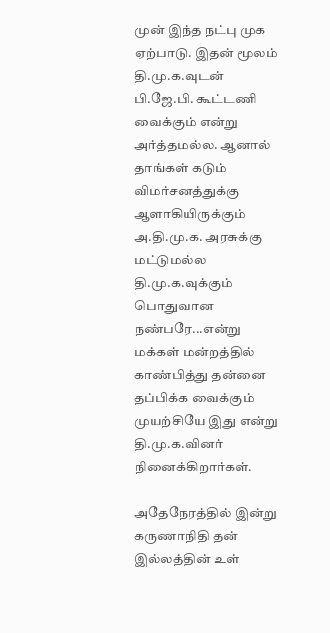முன் இந்த நட்பு முக ஏற்பாடு. இதன் மூலம் தி.மு.க.வுடன் பி.ஜே.பி. கூட்டணி வைக்கும் என்று அர்த்தமல்ல. ஆனால் தாங்கள் கடும் விமர்சனத்துக்கு ஆளாகியிருக்கும் அ.தி.மு.க. அரசுக்கு மட்டுமல்ல தி.மு.க.வுக்கும் பொதுவான நண்பரே...என்று மக்கள் மன்றத்தில் காண்பித்து தன்னை தப்பிக்க வைக்கும் முயற்சியே இது என்று தி.மு.க.வினர் நினைக்கிறார்கள்.

அதேநேரத்தில் இன்று கருணாநிதி தன் இல்லத்தின் உள்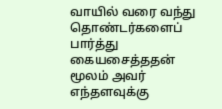வாயில் வரை வந்து தொண்டர்களைப் பார்த்து கையசைத்ததன் மூலம் அவர் எந்தளவுக்கு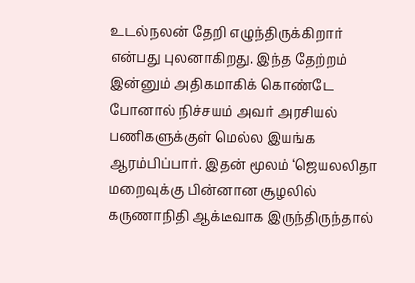உடல்நலன் தேறி எழுந்திருக்கிறார் என்பது புலனாகிறது. இந்த தேற்றம் இன்னும் அதிகமாகிக் கொண்டே போனால் நிச்சயம் அவர் அரசியல் பணிகளுக்குள் மெல்ல இயங்க ஆரம்பிப்பார். இதன் மூலம் ‘ஜெயலலிதா மறைவுக்கு பின்னான சூழலில் கருணாநிதி ஆக்டீவாக இருந்திருந்தால்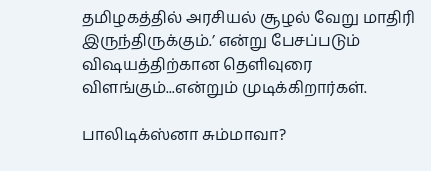தமிழகத்தில் அரசியல் சூழல் வேறு மாதிரி இருந்திருக்கும்.’ என்று பேசப்படும் விஷயத்திற்கான தெளிவுரை விளங்கும்...என்றும் முடிக்கிறார்கள்.

பாலிடிக்ஸ்னா சும்மாவா?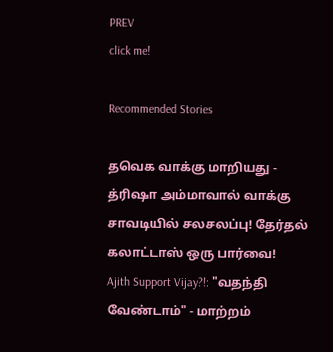PREV
click me!

Recommended Stories

தவெக வாக்கு மாறியது - த்ரிஷா அம்மாவால் வாக்கு சாவடியில் சலசலப்பு! தேர்தல் கலாட்டாஸ் ஒரு பார்வை!
Ajith Support Vijay?!: "வதந்தி வேண்டாம்" - மாற்றம்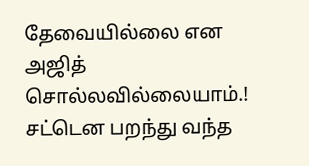தேவையில்லை என அஜித் சொல்லவில்லையாம்.! சட்டென பறந்து வந்த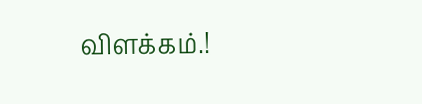விளக்கம்.!